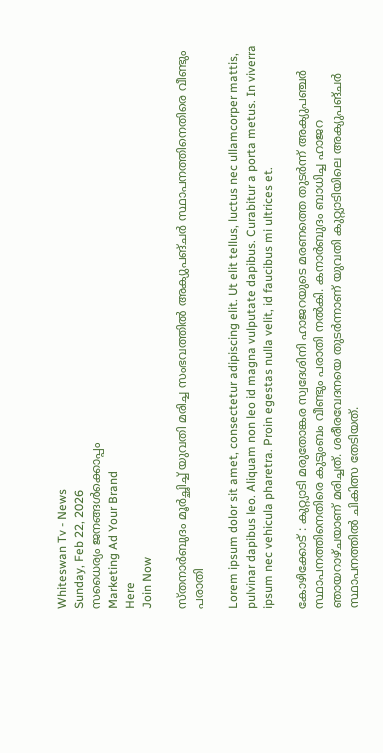Whiteswan Tv - News
Sunday, Feb 22, 2026
സധൈര്യം ജനങ്ങൾക്കൊപ്പം
Marketing Ad Your Brand
Here
Join Now

സ്തനാർബുദം മൂർച്ഛിച്ച് യുവതി മരിച്ച സംഭവത്തിൽ അക്യുപങ്ചർ സ്ഥാപനത്തിനെതിരെ വീണ്ടും പരാതി

Lorem ipsum dolor sit amet, consectetur adipiscing elit. Ut elit tellus, luctus nec ullamcorper mattis, pulvinar dapibus leo. Aliquam non leo id magna vulputate dapibus. Curabitur a porta metus. In viverra ipsum nec vehicula pharetra. Proin egestas nulla velit, id faucibus mi ultrices et.

കോഴിക്കോട് : കുറ്റ്യാടി മരുതോങ്കര സ്വദേശിനി ഹാജറയുടെ മരണത്തെ തുടർന്ന് അക്യുപഞ്ചർ സ്ഥാപനത്തിനെതിരെ കുടുംബം വീണ്ടും പരാതി നൽകി. കനാർബുദം ബാധിച്ച ഹാജറ ഞായറാഴ്ചയാണ് മരിച്ചത്. ശരീരവേദനയെ തുടർന്നാണ് യുവതി കുറ്റ്യാടിയിലെ അക്യുപങ്ചർ സ്ഥാപനത്തിൽ ചികിത്സ തേടിയത്.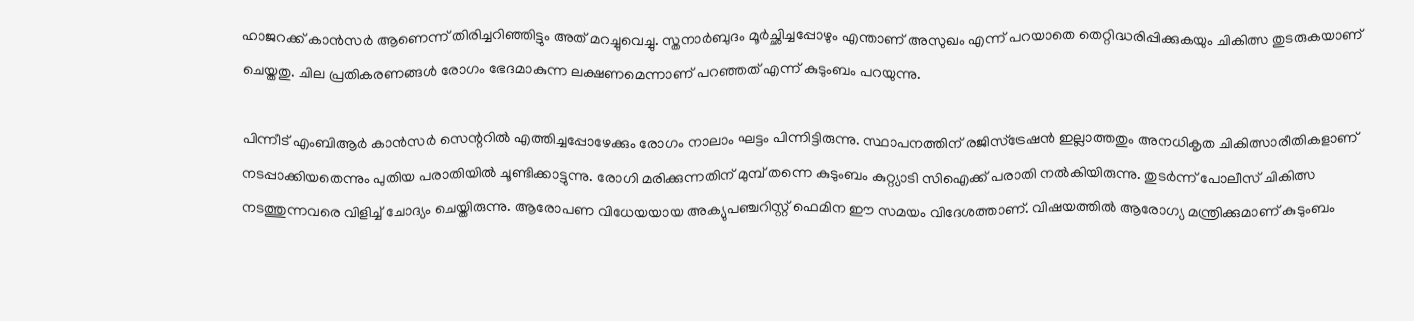ഹാജറക്ക് കാൻസർ ആണെന്ന് തിരിച്ചറിഞ്ഞിട്ടും അത് മറച്ചുവെച്ചു. സ്തനാർബുദം മൂർച്ഛിച്ചപ്പോഴും എന്താണ് അസുഖം എന്ന് പറയാതെ തെറ്റിദ്ധരിപ്പിക്കുകയും ചികിത്സ തുടരുകയാണ് ചെയ്തതു. ചില പ്രതികരണങ്ങൾ രോഗം ഭേദമാകുന്ന ലക്ഷണമെന്നാണ് പറഞ്ഞത് എന്ന് കുടുംബം പറയുന്നു.

പിന്നീട് എംബിആർ കാൻസർ സെന്ററിൽ എത്തിച്ചപ്പോഴേക്കും രോഗം നാലാം ഘട്ടം പിന്നിട്ടിരുന്നു. സ്ഥാപനത്തിന് രജിസ്ട്രേഷൻ ഇല്ലാത്തതും അനധികൃത ചികിത്സാരീതികളാണ് നടപ്പാക്കിയതെന്നും പുതിയ പരാതിയിൽ ചൂണ്ടിക്കാട്ടുന്നു. രോഗി മരിക്കുന്നതിന് മുമ്പ് തന്നെ കുടുംബം കുറ്റ്യാടി സിഐക്ക് പരാതി നൽകിയിരുന്നു. തുടർന്ന് പോലീസ് ചികിത്സ നടത്തുന്നവരെ വിളിച്ച് ചോദ്യം ചെയ്തിരുന്നു. ആരോപണ വിധേയയായ അക്യുപഞ്ചറിസ്റ്റ് ഫെമിന ഈ സമയം വിദേശത്താണ്. വിഷയത്തിൽ ആരോഗ്യ മന്ത്രിക്കുമാണ് കുടുംബം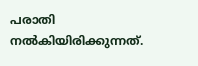പരാതി നൽകിയിരിക്കുന്നത്.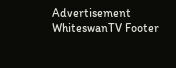Advertisement
WhiteswanTV Footer